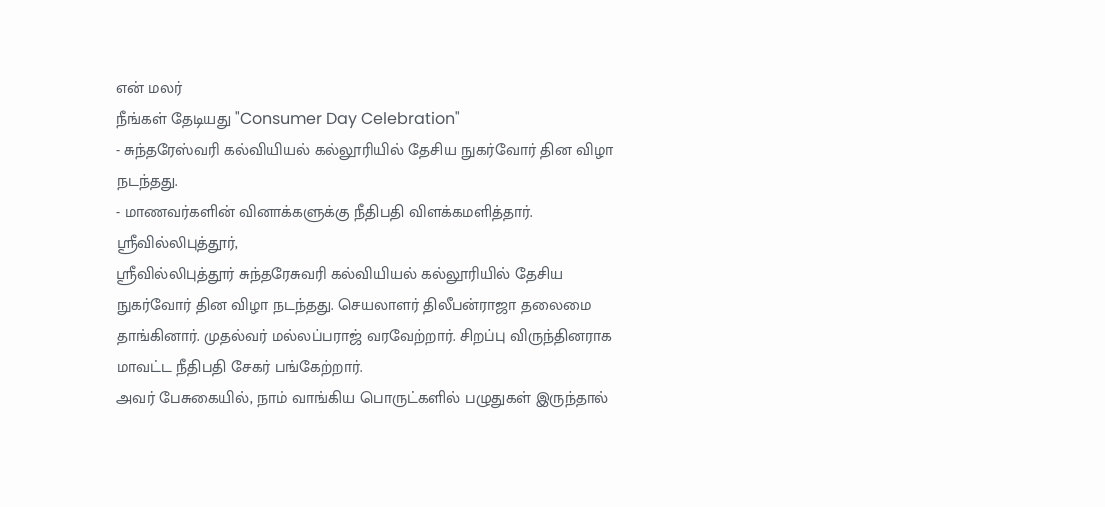என் மலர்
நீங்கள் தேடியது "Consumer Day Celebration"
- சுந்தரேஸ்வரி கல்வியியல் கல்லூரியில் தேசிய நுகர்வோர் தின விழா நடந்தது.
- மாணவர்களின் வினாக்களுக்கு நீதிபதி விளக்கமளித்தார்.
ஸ்ரீவில்லிபுத்தூர்,
ஸ்ரீவில்லிபுத்தூர் சுந்தரேசுவரி கல்வியியல் கல்லூரியில் தேசிய நுகர்வோர் தின விழா நடந்தது. செயலாளர் திலீபன்ராஜா தலைமை தாங்கினார். முதல்வர் மல்லப்பராஜ் வரவேற்றார். சிறப்பு விருந்தினராக மாவட்ட நீதிபதி சேகர் பங்கேற்றார்.
அவர் பேசுகையில், நாம் வாங்கிய பொருட்களில் பழுதுகள் இருந்தால்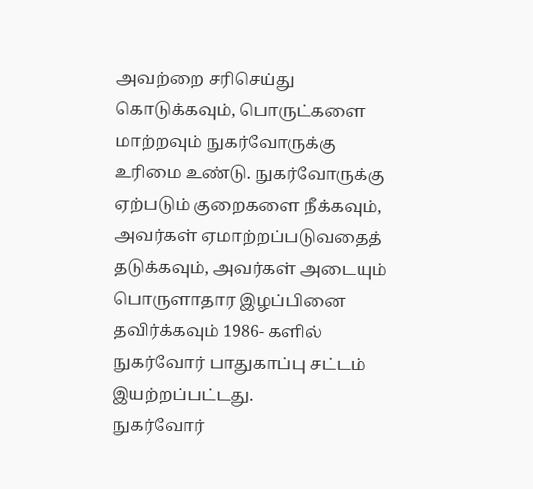அவற்றை சரிசெய்து கொடுக்கவும், பொருட்களை மாற்றவும் நுகர்வோருக்கு உரிமை உண்டு. நுகர்வோருக்கு ஏற்படும் குறைகளை நீக்கவும், அவர்கள் ஏமாற்றப்படுவதைத் தடுக்கவும், அவர்கள் அடையும் பொருளாதார இழப்பினை தவிர்க்கவும் 1986- களில் நுகர்வோர் பாதுகாப்பு சட்டம் இயற்றப்பட்டது.
நுகர்வோர்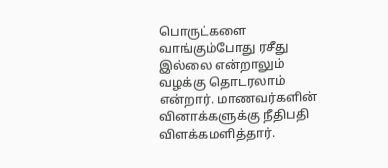பொருட்களை வாங்கும்போது ரசீது இல்லை என்றாலும் வழக்கு தொடரலாம் என்றார். மாணவர்களின் வினாக்களுக்கு நீதிபதி விளக்கமளித்தார்.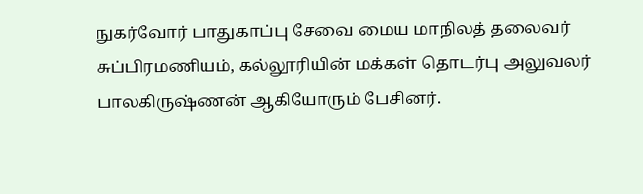நுகர்வோர் பாதுகாப்பு சேவை மைய மாநிலத் தலைவர் சுப்பிரமணியம், கல்லூரியின் மக்கள் தொடர்பு அலுவலர் பாலகிருஷ்ணன் ஆகியோரும் பேசினர்.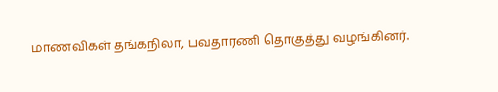மாணவிகள் தங்கநிலா, பவதாரணி தொகுத்து வழங்கினர்.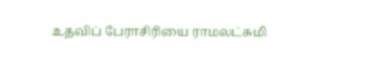உதவிப் பேராசிரியை ராமலட்சுமி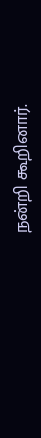நன்றி கூறினார்.